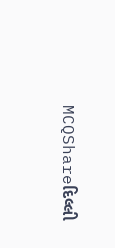MCQShareદિલ્લી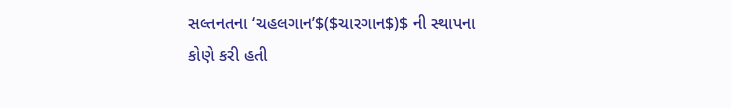સલ્તનતના ‘ચહલગાન’$($ચારગાન$)$ ની સ્થાપના કોણે કરી હતી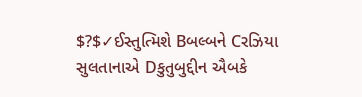$?$✓ઈસ્તુત્મિશે Bબલ્બને Cરઝિયા સુલતાનાએ Dકુતુબુદ્દીન ઐબકે